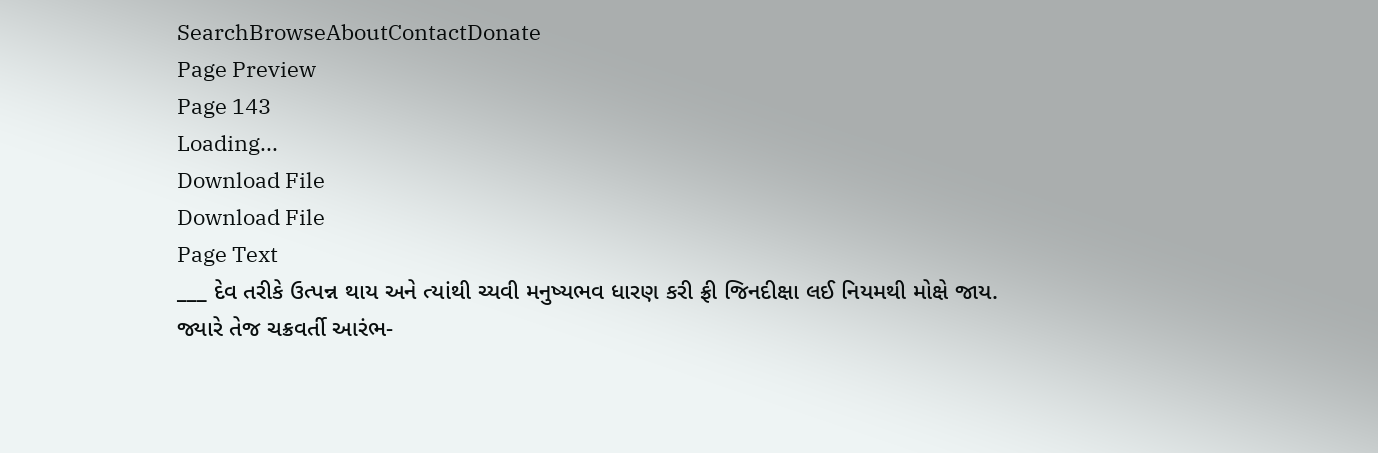SearchBrowseAboutContactDonate
Page Preview
Page 143
Loading...
Download File
Download File
Page Text
___ દેવ તરીકે ઉત્પન્ન થાય અને ત્યાંથી ચ્યવી મનુષ્યભવ ધારણ કરી ફ્રી જિનદીક્ષા લઈ નિયમથી મોક્ષે જાય. જ્યારે તેજ ચક્રવર્તી આરંભ-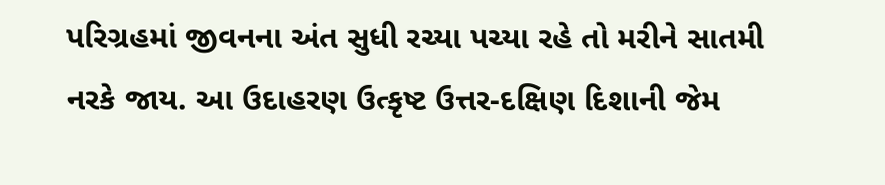પરિગ્રહમાં જીવનના અંત સુધી રચ્યા પચ્યા રહે તો મરીને સાતમી નરકે જાય. આ ઉદાહરણ ઉત્કૃષ્ટ ઉત્તર-દક્ષિણ દિશાની જેમ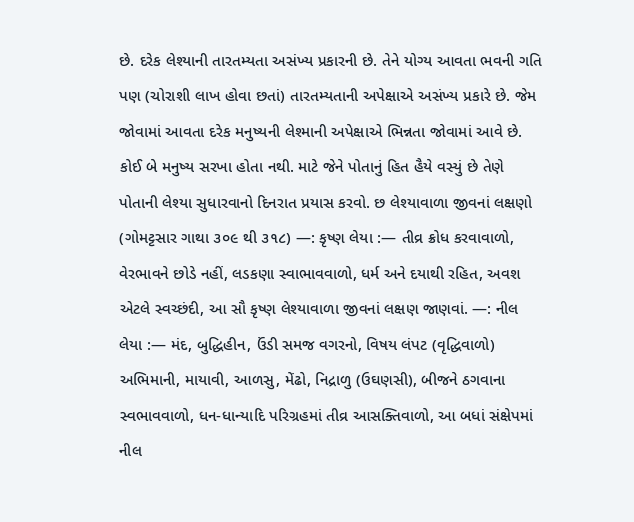છે. દરેક લેશ્યાની તારતમ્યતા અસંખ્ય પ્રકારની છે. તેને યોગ્ય આવતા ભવની ગતિ પણ (ચોરાશી લાખ હોવા છતાં) તારતમ્યતાની અપેક્ષાએ અસંખ્ય પ્રકારે છે. જેમ જોવામાં આવતા દરેક મનુષ્યની લેશ્માની અપેક્ષાએ ભિન્નતા જોવામાં આવે છે. કોઈ બે મનુષ્ય સરખા હોતા નથી. માટે જેને પોતાનું હિત હૈયે વસ્યું છે તેણે પોતાની લેશ્યા સુધારવાનો દિનરાત પ્રયાસ કરવો. છ લેશ્યાવાળા જીવનાં લક્ષણો (ગોમટ્ટસાર ગાથા ૩૦૯ થી ૩૧૮) —: કૃષ્ણ લેયા :— તીવ્ર ક્રોધ કરવાવાળો, વેરભાવને છોડે નહીં, લડકણા સ્વાભાવવાળો, ધર્મ અને દયાથી રહિત, અવશ એટલે સ્વચ્છંદી, આ સૌ કૃષ્ણ લેશ્યાવાળા જીવનાં લક્ષણ જાણવાં. —: નીલ લેયા :— મંદ, બુદ્ધિહીન, ઉંડી સમજ વગરનો, વિષય લંપટ (વૃદ્ધિવાળો) અભિમાની, માયાવી, આળસુ, મેંઢો, નિદ્રાળુ (ઉઘણસી), બીજને ઠગવાના સ્વભાવવાળો, ધન-ધાન્યાદિ પરિગ્રહમાં તીવ્ર આસક્તિવાળો, આ બધાં સંક્ષેપમાં નીલ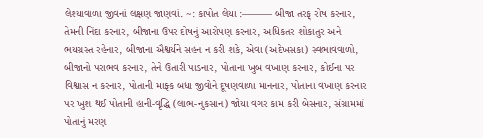લેશ્યાવાળા જીવનાં લક્ષણ જાણવાં. ~: કાપોત લેયા :——— બીજા તરફ્ રોષ કરનાર, તેમની નિંદા કરનાર, બીજાના ઉપર દોષનું આરોપણ કરનાર, અધિકતર શોકાતુર અને ભયગ્રસ્ત રહેનાર, બીજાના ઐશ્વર્યને સહન ન કરી શકે, એવા (અદેખસકા) સ્વભાવવાળો, બીજાનો પરાભવ કરનાર, તેને ઉતારી પાડનાર, પોતાના ખુબ વખાણ કરનાર, કોઈના પર વિશ્વાસ ન કરનાર, પોતાની માફ્ક બધા જીવોને દૂષણવાળા માનનાર, પોતાના વખાણ કરનાર પર ખુશ થઈ પોતાની હાની-વૃદ્ધિ (લાભ-નુકસાન) જોયા વગર કામ કરી બેસનાર, સંગ્રામમાં પોતાનું મરણ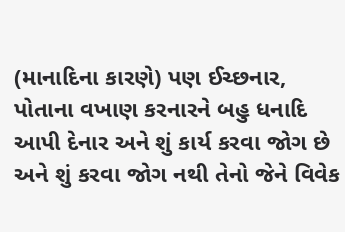(માનાદિના કારણે) પણ ઈચ્છનાર, પોતાના વખાણ કરનારને બહુ ધનાદિ આપી દેનાર અને શું કાર્ય કરવા જોગ છે અને શું કરવા જોગ નથી તેનો જેને વિવેક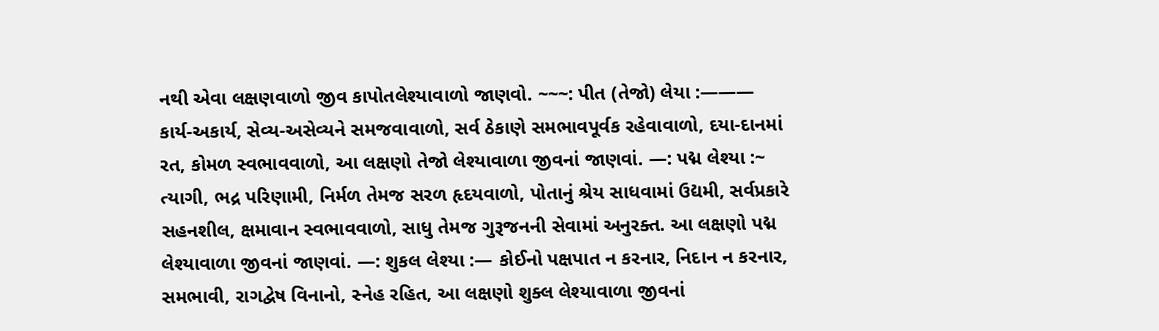નથી એવા લક્ષણવાળો જીવ કાપોતલેશ્યાવાળો જાણવો. ~~~: પીત (તેજો) લેયા :——— કાર્ય-અકાર્ય, સેવ્ય-અસેવ્યને સમજવાવાળો, સર્વ ઠેકાણે સમભાવપૂર્વક રહેવાવાળો, દયા-દાનમાં રત, કોમળ સ્વભાવવાળો, આ લક્ષણો તેજો લેશ્યાવાળા જીવનાં જાણવાં. —: પદ્મ લેશ્યા :~ ત્યાગી, ભદ્ર પરિણામી, નિર્મળ તેમજ સરળ હૃદયવાળો, પોતાનું શ્રેય સાધવામાં ઉદ્યમી, સર્વપ્રકારે સહનશીલ, ક્ષમાવાન સ્વભાવવાળો, સાધુ તેમજ ગુરૂજનની સેવામાં અનુરક્ત. આ લક્ષણો પદ્મ લેશ્યાવાળા જીવનાં જાણવાં. —: શુકલ લેશ્યા :— કોઈનો પક્ષપાત ન કરનાર, નિદાન ન કરનાર, સમભાવી, રાગદ્વેષ વિનાનો, સ્નેહ રહિત, આ લક્ષણો શુક્લ લેશ્યાવાળા જીવનાં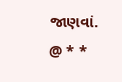જાણવાં. @ * *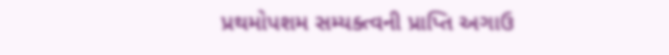પ્રથમોપશમ સમ્યક્ત્વની પ્રાપ્તિ અગાઉ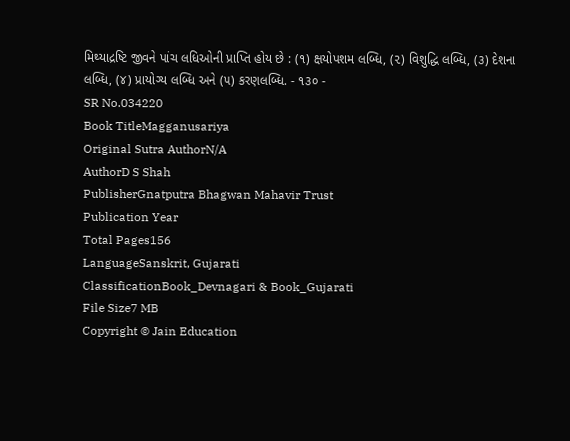મિથ્યાદ્રષ્ટિ જીવને પાંચ લધિઓની પ્રાપ્તિ હોય છે : (૧) ક્ષયોપશમ લબ્ધિ, (૨) વિશુદ્ધિ લબ્ધિ, (૩) દેશના લબ્ધિ, (૪) પ્રાયોગ્ય લબ્ધિ અને (૫) કરણલબ્ધિ. - ૧૩૦ -
SR No.034220
Book TitleMagganusariya
Original Sutra AuthorN/A
AuthorD S Shah
PublisherGnatputra Bhagwan Mahavir Trust
Publication Year
Total Pages156
LanguageSanskrit, Gujarati
ClassificationBook_Devnagari & Book_Gujarati
File Size7 MB
Copyright © Jain Education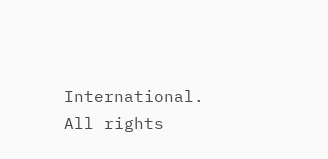International. All rights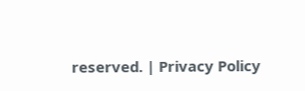reserved. | Privacy Policy